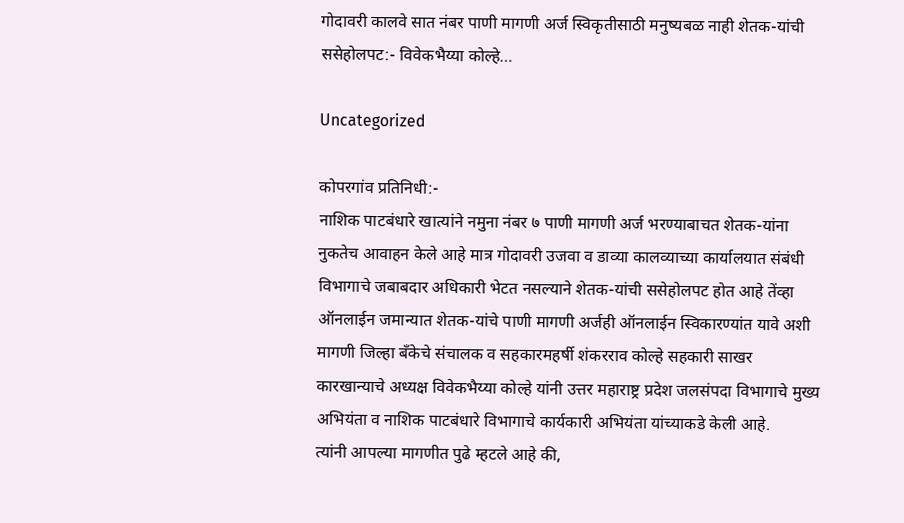गोदावरी कालवे सात नंबर पाणी मागणी अर्ज स्विकृतीसाठी मनुष्यबळ नाही शेतक-यांची ससेहोलपट:- विवेकभैय्या कोल्हे…

Uncategorized

कोपरगांव प्रतिनिधी:-
नाशिक पाटबंधारे खात्यांने नमुना नंबर ७ पाणी मागणी अर्ज भरण्याबाचत शेतक-यांना नुकतेच आवाहन केले आहे मात्र गोदावरी उजवा व डाव्या कालव्याच्या कार्यालयात संबंधी विभागाचे जबाबदार अधिकारी भेटत नसल्याने शेतक-यांची ससेहोलपट होत आहे तेंव्हा ऑनलाईन जमान्यात शेतक-यांचे पाणी मागणी अर्जही ऑनलाईन स्विकारण्यांत यावे अशी मागणी जिल्हा बँकेचे संचालक व सहकारमहर्षी शंकरराव कोल्हे सहकारी साखर कारखान्याचे अध्यक्ष विवेकभैय्या कोल्हे यांनी उत्तर महाराष्ट्र प्रदेश जलसंपदा विभागाचे मुख्य अभियंता व नाशिक पाटबंधारे विभागाचे कार्यकारी अभियंता यांच्याकडे केली आहे.
त्यांनी आपल्या मागणीत पुढे म्हटले आहे की,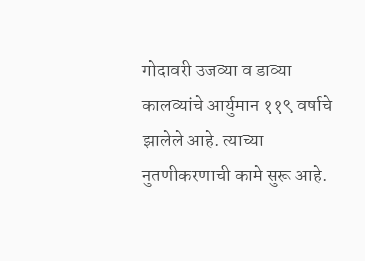गोदावरी उजव्या व डाव्या कालव्यांचे आर्युमान ११९ वर्षाचे झालेले आहे. त्याच्या नुतणीकरणाची कामे सुरू आहे.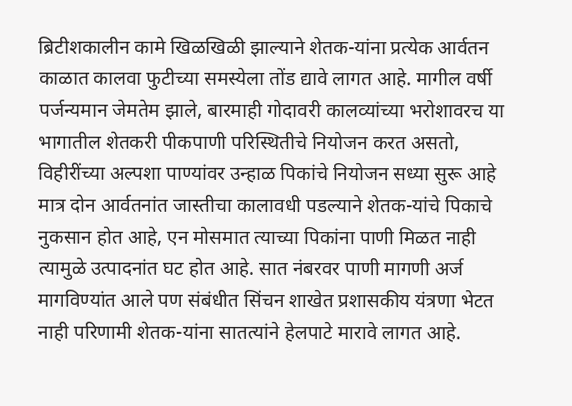ब्रिटीशकालीन कामे खिळखिळी झाल्याने शेतक-यांना प्रत्येक आर्वतन काळात कालवा फुटीच्या समस्येला तोंड द्यावे लागत आहे. मागील वर्षी पर्जन्यमान जेमतेम झाले, बारमाही गोदावरी कालव्यांच्या भरोशावरच या भागातील शेतकरी पीकपाणी परिस्थितीचे नियोजन करत असतो, विहीरींच्या अल्पशा पाण्यांवर उन्हाळ पिकांचे नियोजन सध्या सुरू आहे मात्र दोन आर्वतनांत जास्तीचा कालावधी पडल्याने शेतक-यांचे पिकाचे नुकसान होत आहे, एन मोसमात त्याच्या पिकांना पाणी मिळत नाही त्यामुळे उत्पादनांत घट होत आहे. सात नंबरवर पाणी मागणी अर्ज मागविण्यांत आले पण संबंधीत सिंचन शाखेत प्रशासकीय यंत्रणा भेटत नाही परिणामी शेतक-यांना सातत्यांने हेलपाटे मारावे लागत आहे.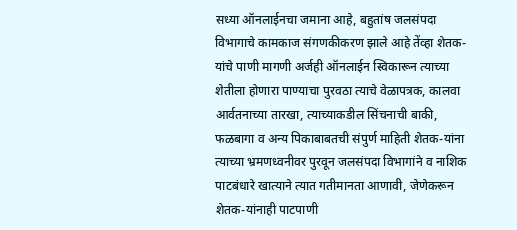सध्या ऑनलाईनचा जमाना आहे, बहुतांष जलसंपदा विभागाचे कामकाज संगणकीकरण झाले आहे तेंव्हा शेतक-यांचे पाणी मागणी अर्जही ऑनलाईन स्विकारून त्याच्या शेतीला होणारा पाण्याचा पुरवठा त्याचे वेळापत्रक, कालवा आर्वतनाच्या तारखा, त्याच्याकडील सिंचनाची बाकी, फळबागा व अन्य पिकाबाबतची संपुर्ण माहिती शेतक-यांना त्याच्या भ्रमणध्वनीवर पुरवून जलसंपदा विभागांने व नाशिक पाटबंधारे खात्याने त्यात गतीमानता आणावी, जेणेकरून शेतक-यांनाही पाटपाणी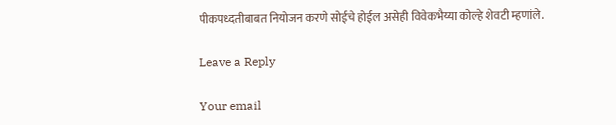पीकपध्दतीबाबत नियोजन करणे सोईचे होईल असेही विवेकभैय्या कोल्हे शेवटी म्हणांले.

Leave a Reply

Your email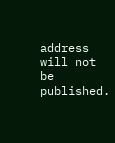address will not be published.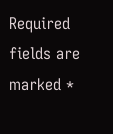Required fields are marked *